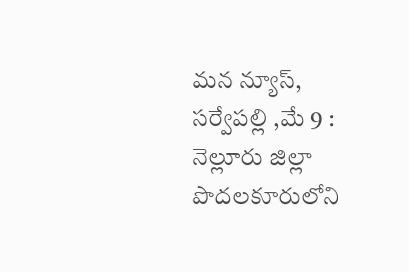మన న్యూస్, సర్వేపల్లి ,మే 9 : నెల్లూరు జిల్లా పొదలకూరులోని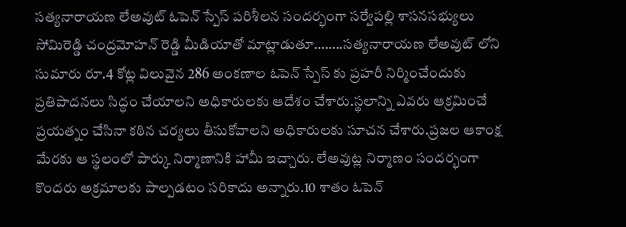సత్యనారాయణ లేఅవుట్ ఓపెన్ స్పేస్ పరిశీలన సందర్భంగా సర్వేపల్లి శాసనసభ్యులు సోమిరెడ్డి చంద్రమోహన్ రెడ్డి మీడియాతో మాట్లాడుతూ……..సత్యనారాయణ లేఅవుట్ లోని సుమారు రూ.4 కోట్ల విలువైన 286 అంకణాల ఓపెన్ స్పేస్ కు ప్రహరీ నిర్మించేందుకు ప్రతిపాదనలు సిద్ధం చేయాలని అధికారులకు ఆదేశం చేశారు.స్థలాన్ని ఎవరు ఆక్రమించే ప్రయత్నం చేసినా కఠిన చర్యలు తీసుకోవాలని అధికారులకు సూచన చేశారు.ప్రజల ఆకాంక్ష మేరకు ఆ స్థలంలో పార్కు నిర్మాణానికి హామీ ఇచ్చారు. లేఅవుట్ల నిర్మాణం సందర్భంగా కొందరు అక్రమాలకు పాల్పడటం సరికాదు అన్నారు.10 శాతం ఓపెన్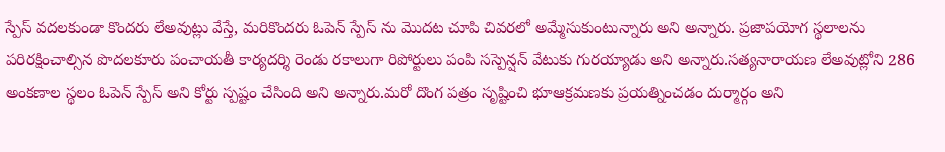స్పేస్ వదలకుండా కొందరు లేఅవుట్లు వేస్తే, మరికొందరు ఓపెన్ స్పేస్ ను మొదట చూపి చివరలో అమ్మేసుకుంటున్నారు అని అన్నారు. ప్రజాపయోగ స్థలాలను పరిరక్షించాల్సిన పొదలకూరు పంచాయతీ కార్యదర్శి రెండు రకాలుగా రిపోర్టులు పంపి సస్పెన్షన్ వేటుకు గురయ్యాడు అని అన్నారు.సత్యనారాయణ లేఅవుట్లోని 286 అంకణాల స్థలం ఓపెన్ స్పేస్ అని కోర్టు స్పష్టం చేసింది అని అన్నారు.మరో దొంగ పత్రం సృష్టించి భూఆక్రమణకు ప్రయత్నించడం దుర్మార్గం అని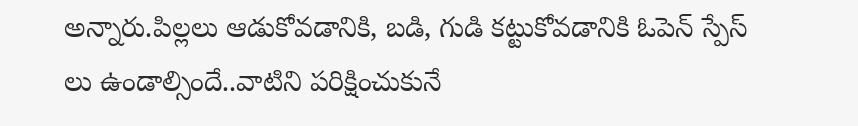అన్నారు.పిల్లలు ఆడుకోవడానికి, బడి, గుడి కట్టుకోవడానికి ఓపెన్ స్పేస్ లు ఉండాల్సిందే..వాటిని పరిక్షించుకునే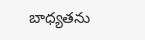బాధ్యతను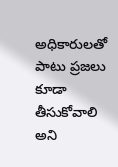అధికారులతో పాటు ప్రజలు కూడా తీసుకోవాలి అని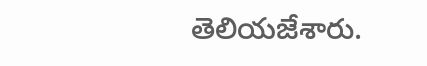తెలియజేశారు.